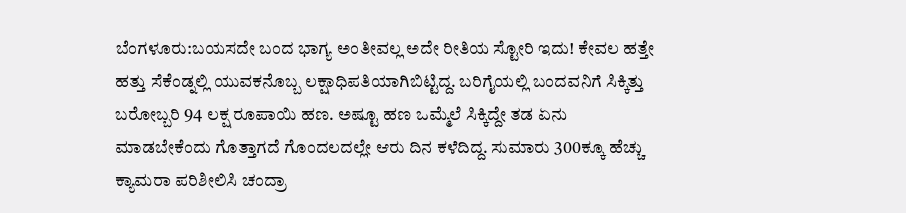ಬೆಂಗಳೂರು:ಬಯಸದೇ ಬಂದ ಭಾಗ್ಯ ಅಂತೀವಲ್ಲ ಅದೇ ರೀತಿಯ ಸ್ಟೋರಿ ಇದು! ಕೇವಲ ಹತ್ತೇ ಹತ್ತು ಸೆಕೆಂಡ್ನಲ್ಲಿ ಯುವಕನೊಬ್ಬ ಲಕ್ಷಾಧಿಪತಿಯಾಗಿಬಿಟ್ಟಿದ್ದ. ಬರಿಗೈಯಲ್ಲಿ ಬಂದವನಿಗೆ ಸಿಕ್ಕಿತ್ತು ಬರೋಬ್ಬರಿ 94 ಲಕ್ಷ ರೂಪಾಯಿ ಹಣ. ಅಷ್ಟೂ ಹಣ ಒಮ್ಮೆಲೆ ಸಿಕ್ಕಿದ್ದೇ ತಡ ಏನು ಮಾಡಬೇಕೆಂದು ಗೊತ್ತಾಗದೆ ಗೊಂದಲದಲ್ಲೇ ಆರು ದಿನ ಕಳೆದಿದ್ದ. ಸುಮಾರು 300ಕ್ಕೂ ಹೆಚ್ಚು ಕ್ಯಾಮರಾ ಪರಿಶೀಲಿಸಿ ಚಂದ್ರಾ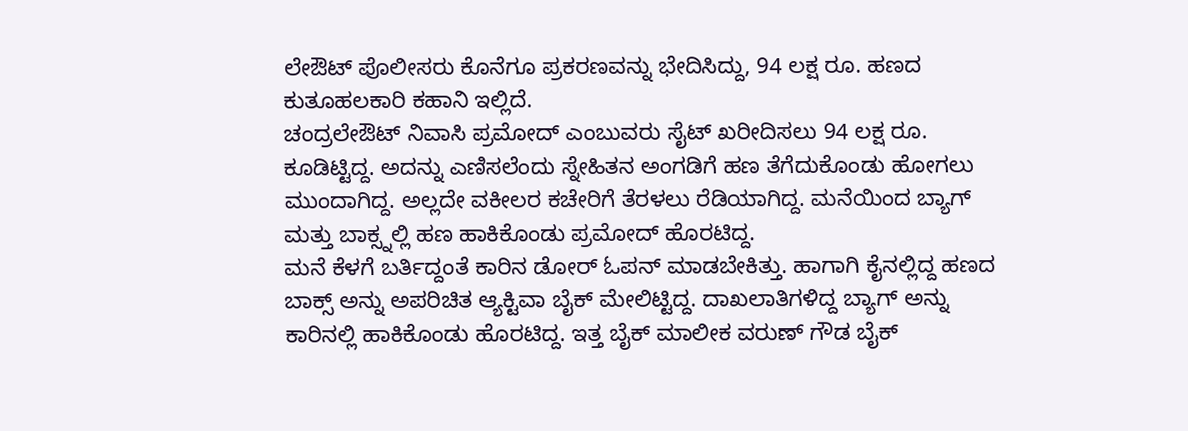ಲೇಔಟ್ ಪೊಲೀಸರು ಕೊನೆಗೂ ಪ್ರಕರಣವನ್ನು ಭೇದಿಸಿದ್ದು, 94 ಲಕ್ಷ ರೂ. ಹಣದ ಕುತೂಹಲಕಾರಿ ಕಹಾನಿ ಇಲ್ಲಿದೆ.
ಚಂದ್ರಲೇಔಟ್ ನಿವಾಸಿ ಪ್ರಮೋದ್ ಎಂಬುವರು ಸೈಟ್ ಖರೀದಿಸಲು 94 ಲಕ್ಷ ರೂ. ಕೂಡಿಟ್ಟಿದ್ದ. ಅದನ್ನು ಎಣಿಸಲೆಂದು ಸ್ನೇಹಿತನ ಅಂಗಡಿಗೆ ಹಣ ತೆಗೆದುಕೊಂಡು ಹೋಗಲು ಮುಂದಾಗಿದ್ದ. ಅಲ್ಲದೇ ವಕೀಲರ ಕಚೇರಿಗೆ ತೆರಳಲು ರೆಡಿಯಾಗಿದ್ದ. ಮನೆಯಿಂದ ಬ್ಯಾಗ್ ಮತ್ತು ಬಾಕ್ಸ್ನಲ್ಲಿ ಹಣ ಹಾಕಿಕೊಂಡು ಪ್ರಮೋದ್ ಹೊರಟಿದ್ದ.
ಮನೆ ಕೆಳಗೆ ಬರ್ತಿದ್ದಂತೆ ಕಾರಿನ ಡೋರ್ ಓಪನ್ ಮಾಡಬೇಕಿತ್ತು. ಹಾಗಾಗಿ ಕೈನಲ್ಲಿದ್ದ ಹಣದ ಬಾಕ್ಸ್ ಅನ್ನು ಅಪರಿಚಿತ ಆ್ಯಕ್ಟಿವಾ ಬೈಕ್ ಮೇಲಿಟ್ಟಿದ್ದ. ದಾಖಲಾತಿಗಳಿದ್ದ ಬ್ಯಾಗ್ ಅನ್ನು ಕಾರಿನಲ್ಲಿ ಹಾಕಿಕೊಂಡು ಹೊರಟಿದ್ದ. ಇತ್ತ ಬೈಕ್ ಮಾಲೀಕ ವರುಣ್ ಗೌಡ ಬೈಕ್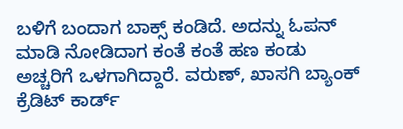ಬಳಿಗೆ ಬಂದಾಗ ಬಾಕ್ಸ್ ಕಂಡಿದೆ. ಅದನ್ನು ಓಪನ್ ಮಾಡಿ ನೋಡಿದಾಗ ಕಂತೆ ಕಂತೆ ಹಣ ಕಂಡು ಅಚ್ಚರಿಗೆ ಒಳಗಾಗಿದ್ದಾರೆ. ವರುಣ್, ಖಾಸಗಿ ಬ್ಯಾಂಕ್ ಕ್ರೆಡಿಟ್ ಕಾರ್ಡ್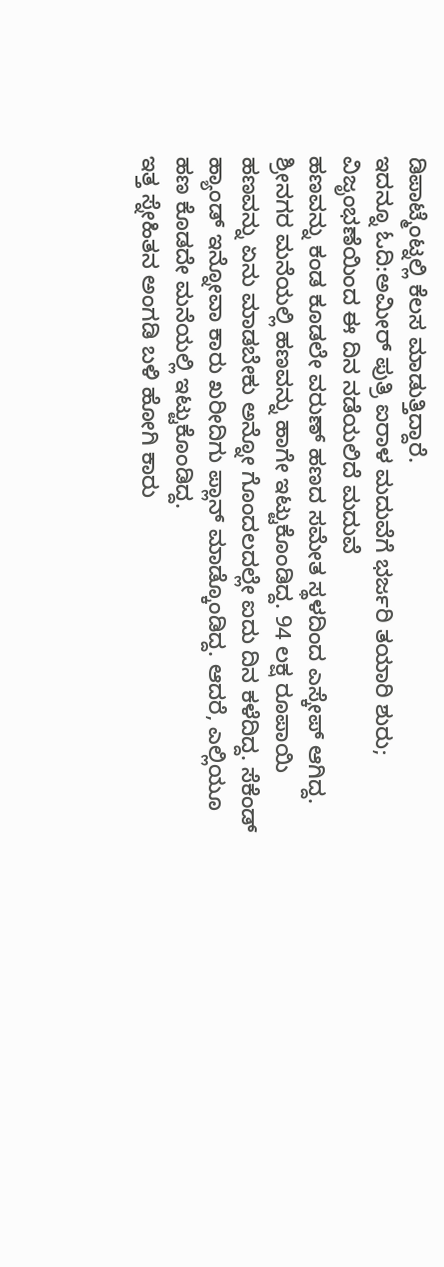ಡಿಪಾಟ್ಮೆಂಟ್ನಲ್ಲಿ ಕೆಲಸ ಮಾಡುತ್ತಿದ್ದಾರೆ.
ಇದನ್ನೂ ಓದಿ:ಅಮೀರ್ ಪುತ್ರಿ ಐರಾಳ ಮದುವೆಗೆ ಭರ್ಜರಿ ತಯಾರಿ ಶುರು; ವಿಜೃಂಭಣೆಯಿಂದ ಈ ದಿನ ನಡೆಯಲಿದೆ ಮದುವೆ
ಹಣವನ್ನು ಕಂಡ ಕೂಡಲೇ ವರುಣ್ ಹಣದ ಸಮೇತ ಸ್ಥಳದಿಂದ ಎಸ್ಕೇಪ್ ಆಗಿದ್ದ. ಶ್ರೀನಗರ ಮನೆಯಲ್ಲಿ ಹಣವನ್ನು ಹಾಗೇ ಇಟ್ಟುಕೊಂಡಿದ್ದ. 94 ಲಕ್ಷ ರೂಪಾಯಿ ಹಣವನ್ನು ಏನು ಮಾಡಬೇಕು ಅನ್ನೋ ಗೊಂದಲದಲ್ಲೇ ಐದು ದಿನ ಕಳೆದಿದ್ದ. ಸೆಕೆಂಡ್ ಹ್ಯಾಂಡ್ ಇನ್ನೋವಾ ಕಾರು ಖರೀದಿಗು ಪ್ಲಾನ್ ಮಾಡ್ಕೊಂಡಿದ್ದ. ಆದರೆ, ಎಲ್ಲಿಯೂ ಹಣ ಕೊಡದೇ ಮನೆಯಲ್ಲಿ ಇಟ್ಟುಕೊಂಡಿದ್ದ.
ಇತ್ತ ಸ್ನೇಹಿತನ ಅಂಗಡಿ ಬಳಿ ಹೋಗಿ ಕಾರು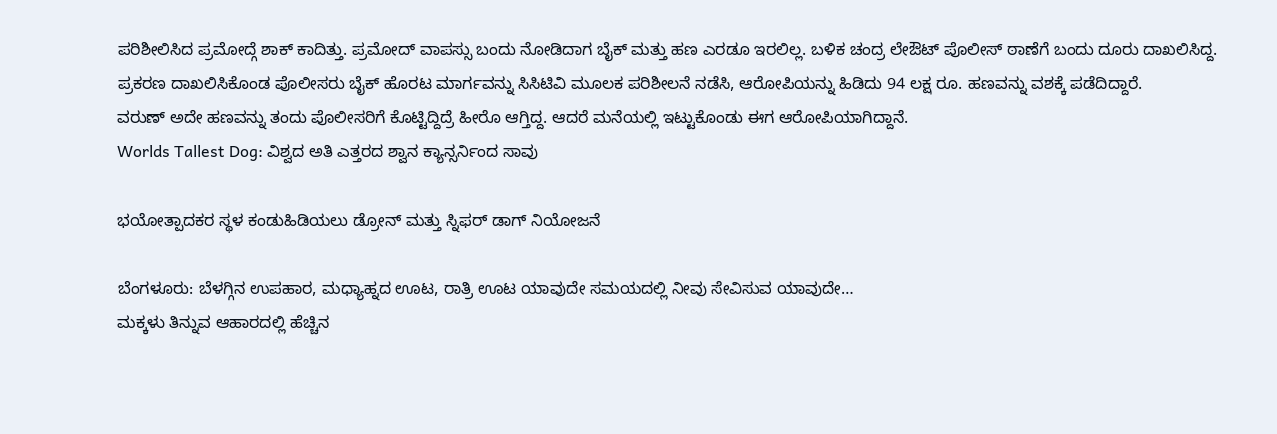ಪರಿಶೀಲಿಸಿದ ಪ್ರಮೋದ್ಗೆ ಶಾಕ್ ಕಾದಿತ್ತು. ಪ್ರಮೋದ್ ವಾಪಸ್ಸು ಬಂದು ನೋಡಿದಾಗ ಬೈಕ್ ಮತ್ತು ಹಣ ಎರಡೂ ಇರಲಿಲ್ಲ. ಬಳಿಕ‌ ಚಂದ್ರ ಲೇಔಟ್ ಪೊಲೀಸ್ ಠಾಣೆಗೆ ಬಂದು ದೂರು ದಾಖಲಿಸಿದ್ದ. ಪ್ರಕರಣ ದಾಖಲಿಸಿಕೊಂಡ ಪೊಲೀಸರು ಬೈಕ್ ಹೊರಟ ಮಾರ್ಗವನ್ನು ಸಿಸಿಟಿವಿ ಮೂಲಕ ಪರಿಶೀಲನೆ ನಡೆಸಿ, ಆರೋಪಿಯನ್ನು ಹಿಡಿದು 94 ಲಕ್ಷ ರೂ. ಹಣವನ್ನು ವಶಕ್ಕೆ ಪಡೆದಿದ್ದಾರೆ.
ವರುಣ್ ಅದೇ ಹಣವನ್ನು ತಂದು ಪೊಲೀಸರಿಗೆ ಕೊಟ್ಟಿದ್ದಿದ್ರೆ ಹೀರೊ ಆಗ್ತಿದ್ದ. ಆದರೆ ಮನೆಯಲ್ಲಿ ಇಟ್ಟುಕೊಂಡು ಈಗ ಆರೋಪಿಯಾಗಿದ್ದಾನೆ.
Worlds Tallest Dog: ವಿಶ್ವದ ಅತಿ ಎತ್ತರದ ಶ್ವಾನ ಕ್ಯಾನ್ಸರ್ನಿಂದ ಸಾವು

ಭಯೋತ್ಪಾದಕರ ಸ್ಥಳ ಕಂಡುಹಿಡಿಯಲು ಡ್ರೋನ್‌ ಮತ್ತು ಸ್ನಿಫರ್ ಡಾಗ್‌ ನಿಯೋಜನೆ

ಬೆಂಗಳೂರು: ಬೆಳಗ್ಗಿನ ಉಪಹಾರ, ಮಧ್ಯಾಹ್ನದ ಊಟ, ರಾತ್ರಿ ಊಟ ಯಾವುದೇ ಸಮಯದಲ್ಲಿ ನೀವು ಸೇವಿಸುವ ಯಾವುದೇ…
ಮಕ್ಕಳು ತಿನ್ನುವ ಆಹಾರದಲ್ಲಿ ಹೆಚ್ಚಿನ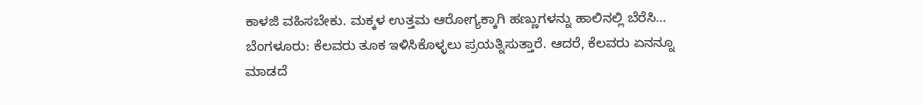ಕಾಳಜಿ ವಹಿಸಬೇಕು. ಮಕ್ಕಳ ಉತ್ತಮ ಆರೋಗ್ಯಕ್ಕಾಗಿ ಹಣ್ಣುಗಳನ್ನು ಹಾಲಿನಲ್ಲಿ ಬೆರೆಸಿ…
ಬೆಂಗಳೂರು: ಕೆಲವರು ತೂಕ ಇಳಿಸಿಕೊಳ್ಳಲು ಪ್ರಯತ್ನಿಸುತ್ತಾರೆ. ಆದರೆ, ಕೆಲವರು ಏನನ್ನೂ ಮಾಡದೆ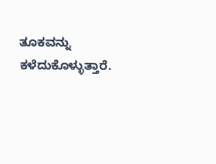ತೂಕವನ್ನು ಕಳೆದುಕೊಳ್ಳುತ್ತಾರೆ.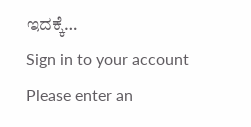ಇದಕ್ಕೆ…
Sign in to your account
Please enter an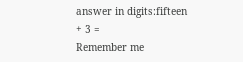answer in digits:fifteen + 3 =
Remember me